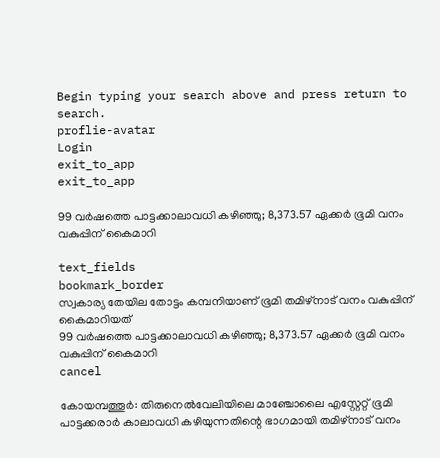Begin typing your search above and press return to search.
proflie-avatar
Login
exit_to_app
exit_to_app

99 വർഷത്തെ പാട്ടക്കാലാവധി കഴിഞ്ഞു; 8,373.57 ഏക്കർ ഭൂമി വനം വകുപ്പിന് കൈമാറി

text_fields
bookmark_border
സ്വകാര്യ തേയില തോട്ടം കമ്പനിയാണ് ഭൂമി തമിഴ്‌നാട് വനം വകുപ്പിന് കൈമാറിയത്
99 വർഷത്തെ പാട്ടക്കാലാവധി കഴിഞ്ഞു; 8,373.57 ഏക്കർ ഭൂമി വനം വകുപ്പിന് കൈമാറി
cancel

കോയമ്പത്തൂർ: തിരുനെൽവേലിയിലെ മാഞ്ചോലൈ എസ്റ്റേറ്റ് ഭൂമി പാട്ടക്കരാർ കാലാവധി കഴിയുന്നതിന്റെ ഭാഗമായി തമിഴ്‌നാട് വനം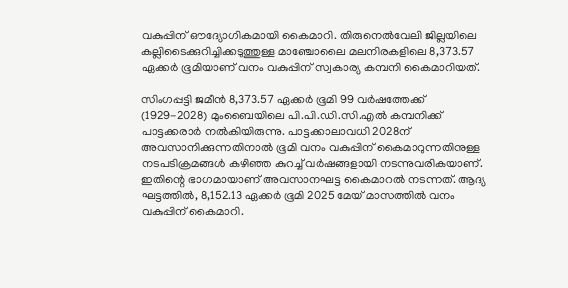വകുപ്പിന് ഔദ്യോഗികമായി കൈമാറി. തിരുനെൽവേലി ജില്ലയിലെ കല്ലിടൈക്കുറിച്ചിക്കടുത്തുള്ള മാഞ്ചോലൈ മലനിരകളിലെ 8,373.57 ഏക്കർ ഭൂമിയാണ് വനം വകുപ്പിന് സ്വകാര്യ കമ്പനി കൈമാറിയത്.

സിംഗപ്പട്ടി ജമീൻ 8,373.57 ഏക്കർ ഭൂമി 99 വർഷത്തേക്ക് (1929-2028) മുംബൈയിലെ പി.പി.ഡി.സി.എൽ കമ്പനിക്ക് പാട്ടക്കരാർ നൽകിയിരുന്നു. പാട്ടക്കാലാവധി 2028ന് അവസാനിക്കുന്നതിനാൽ ഭൂമി വനം വകുപ്പിന് കൈമാറുന്നതിനുള്ള നടപടിക്രമങ്ങൾ കഴിഞ്ഞ കുറച്ച് വർഷങ്ങളായി നടന്നുവരികയാണ്. ഇതിന്റെ ഭാഗമായാണ് അവസാനഘട്ട കൈമാറൽ നടന്നത്. ആദ്യ ഘട്ടത്തിൽ, 8,152.13 ഏക്കർ ഭൂമി 2025 മേയ് മാസത്തിൽ വനം വകുപ്പിന് കൈമാറി.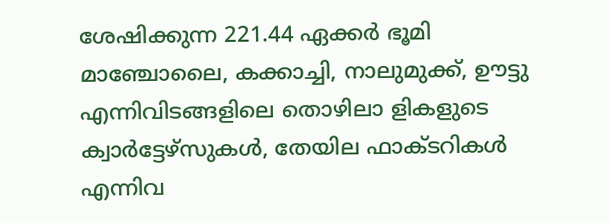ശേഷിക്കുന്ന 221.44 ഏക്കർ ഭൂമി മാഞ്ചോലൈ, കക്കാച്ചി, നാലുമുക്ക്, ഊട്ടു എന്നിവിടങ്ങളിലെ തൊഴിലാ ളികളുടെ ക്വാർട്ടേഴ്‌സുകൾ, തേയില ഫാക്ടറികൾ എന്നിവ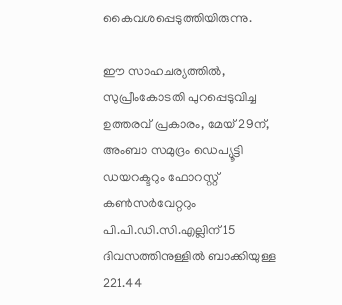കൈവശപ്പെടുത്തിയിരുന്നു.

ഈ സാഹചര്യത്തിൽ, സുപ്രീംകോടതി പുറപ്പെടുവിച്ച ഉത്തരവ് പ്രകാരം, മേയ് 29ന്, അംബാ സമുദ്രം ഡെപ്യൂട്ടി ഡയറക്ടറും ഫോറസ്റ്റ് കൺസർവേറ്ററും പി.പി.ഡി.സി.എല്ലിന് 15 ദിവസത്തിനുള്ളിൽ ബാക്കിയുള്ള 221.44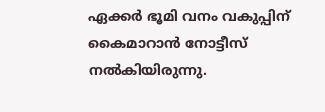ഏക്കർ ഭൂമി വനം വകുപ്പിന് കൈമാറാൻ നോട്ടീസ് നൽകിയിരുന്നു.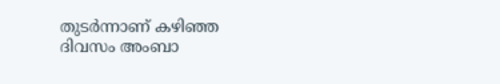തുടർന്നാണ് കഴിഞ്ഞ ദിവസം അംബാ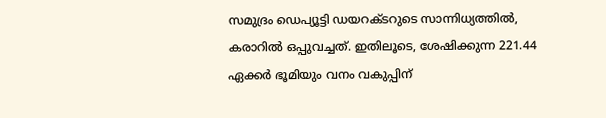സമുദ്രം ഡെപ്യൂട്ടി ഡയറക്ടറുടെ സാന്നിധ്യത്തിൽ, കരാറിൽ ഒപ്പുവച്ചത്. ഇതിലൂടെ, ശേഷിക്കുന്ന 221.44 ഏക്കർ ഭൂമിയും വനം വകുപ്പിന്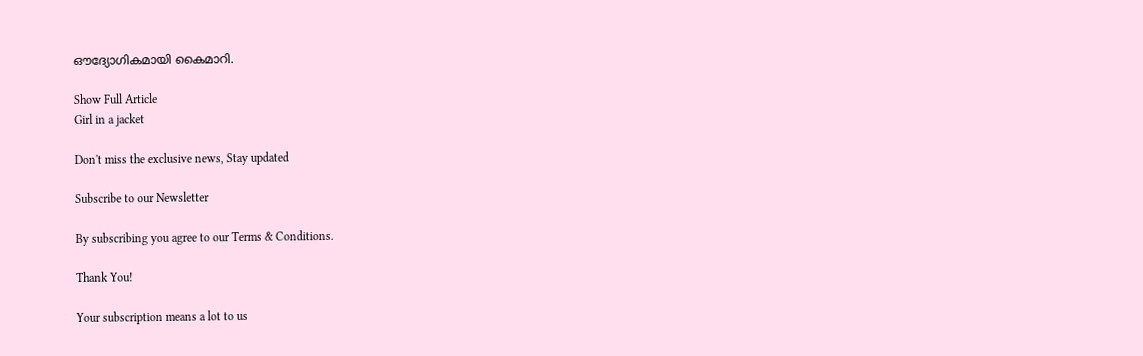ഔദ്യോഗികമായി കൈമാറി.

Show Full Article
Girl in a jacket

Don't miss the exclusive news, Stay updated

Subscribe to our Newsletter

By subscribing you agree to our Terms & Conditions.

Thank You!

Your subscription means a lot to us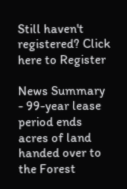Still haven't registered? Click here to Register

News Summary - 99-year lease period ends acres of land handed over to the Forest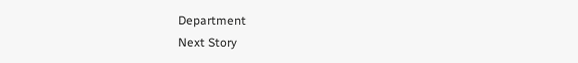Department
Next Story